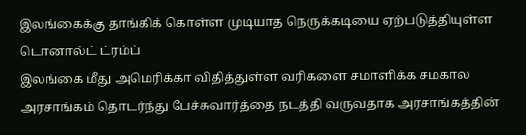இலங்கைக்கு தாங்கிக் கொள்ள முடியாத நெருக்கடியை ஏற்படுத்தியுள்ள டொனால்ட் ட்ரம்ப்
இலங்கை மீது அமெரிக்கா விதித்துள்ள வரிகளை சமாளிக்க சமகால அரசாங்கம் தொடர்ந்து பேச்சுவார்த்தை நடத்தி வருவதாக அரசாங்கத்தின்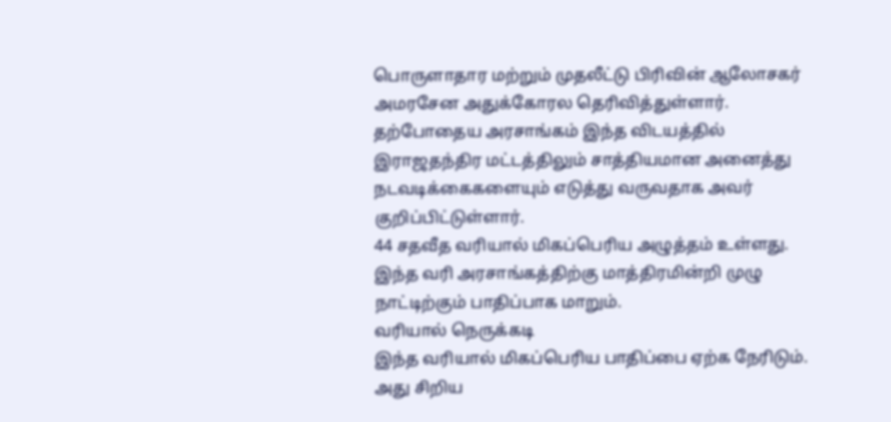பொருளாதார மற்றும் முதலீட்டு பிரிவின் ஆலோசகர் அமரசேன அதுக்கோரல தெரிவித்துள்ளார்.
தற்போதைய அரசாங்கம் இந்த விடயத்தில் இராஜதந்திர மட்டத்திலும் சாத்தியமான அனைத்து நடவடிக்கைகளையும் எடுத்து வருவதாக அவர் குறிப்பிட்டுள்ளார்.
44 சதவீத வரியால் மிகப்பெரிய அழுத்தம் உள்ளது. இந்த வரி அரசாங்கத்திற்கு மாத்திரமின்றி முழு நாட்டிற்கும் பாதிப்பாக மாறும்.
வரியால் நெருக்கடி
இந்த வரியால் மிகப்பெரிய பாதிப்பை ஏற்க நேரிடும். அது சிறிய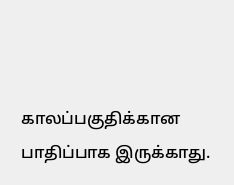காலப்பகுதிக்கான பாதிப்பாக இருக்காது.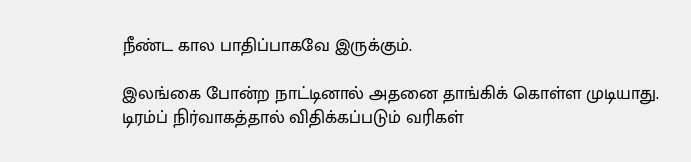நீண்ட கால பாதிப்பாகவே இருக்கும்.

இலங்கை போன்ற நாட்டினால் அதனை தாங்கிக் கொள்ள முடியாது. டிரம்ப் நிர்வாகத்தால் விதிக்கப்படும் வரிகள்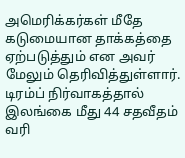அமெரிக்கர்கள் மீதே கடுமையான தாக்கத்தை ஏற்படுத்தும் என அவர் மேலும் தெரிவித்துள்ளார்.
டிரம்ப் நிர்வாகத்தால் இலங்கை மீது 44 சதவீதம் வரி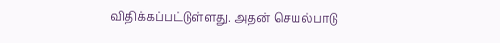விதிக்கப்பட்டுள்ளது. அதன் செயல்பாடு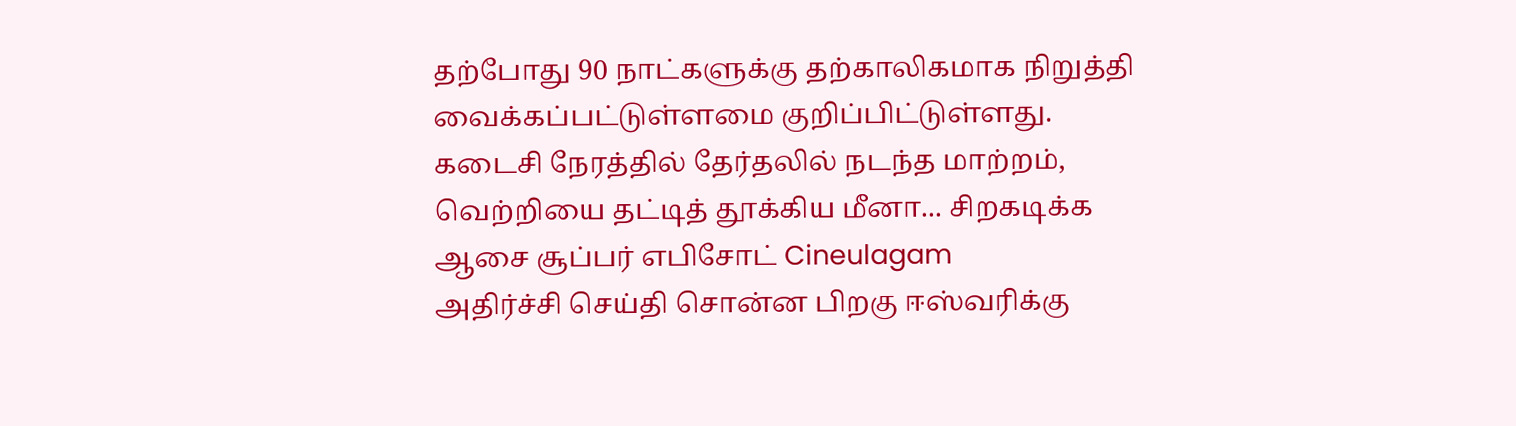தற்போது 90 நாட்களுக்கு தற்காலிகமாக நிறுத்தி வைக்கப்பட்டுள்ளமை குறிப்பிட்டுள்ளது.
கடைசி நேரத்தில் தேர்தலில் நடந்த மாற்றம், வெற்றியை தட்டித் தூக்கிய மீனா... சிறகடிக்க ஆசை சூப்பர் எபிசோட் Cineulagam
அதிர்ச்சி செய்தி சொன்ன பிறகு ஈஸ்வரிக்கு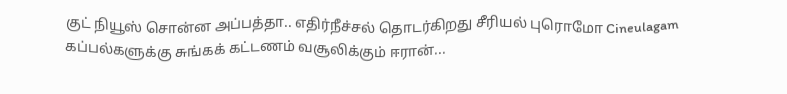குட் நியூஸ் சொன்ன அப்பத்தா.. எதிர்நீச்சல் தொடர்கிறது சீரியல் புரொமோ Cineulagam
கப்பல்களுக்கு சுங்கக் கட்டணம் வசூலிக்கும் ஈரான்...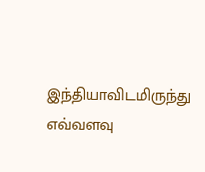இந்தியாவிடமிருந்து எவ்வளவு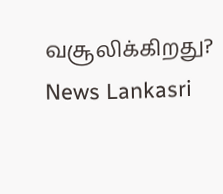வசூலிக்கிறது? News Lankasri